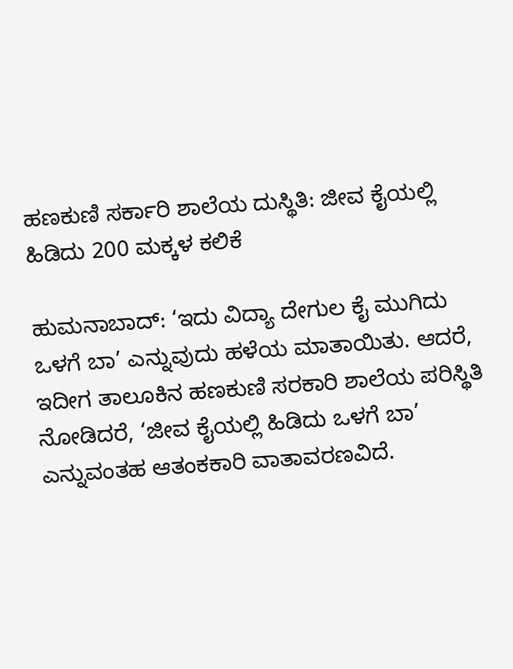ಹಣಕುಣಿ ಸರ್ಕಾರಿ ಶಾಲೆಯ ದುಸ್ಥಿತಿ: ಜೀವ ಕೈಯಲ್ಲಿ ಹಿಡಿದು 200 ಮಕ್ಕಳ ಕಲಿಕೆ

ಹುಮನಾಬಾದ್: ‘ಇದು ವಿದ್ಯಾ ದೇಗುಲ ಕೈ ಮುಗಿದು ಒಳಗೆ ಬಾ’ ಎನ್ನುವುದು ಹಳೆಯ ಮಾತಾಯಿತು. ಆದರೆ, ಇದೀಗ ತಾಲೂಕಿನ ಹಣಕುಣಿ ಸರಕಾರಿ ಶಾಲೆಯ ಪರಿಸ್ಥಿತಿ ನೋಡಿದರೆ, ‘ಜೀವ ಕೈಯಲ್ಲಿ ಹಿಡಿದು ಒಳಗೆ ಬಾ’ ಎನ್ನುವಂತಹ ಆತಂಕಕಾರಿ ವಾತಾವರಣವಿದೆ.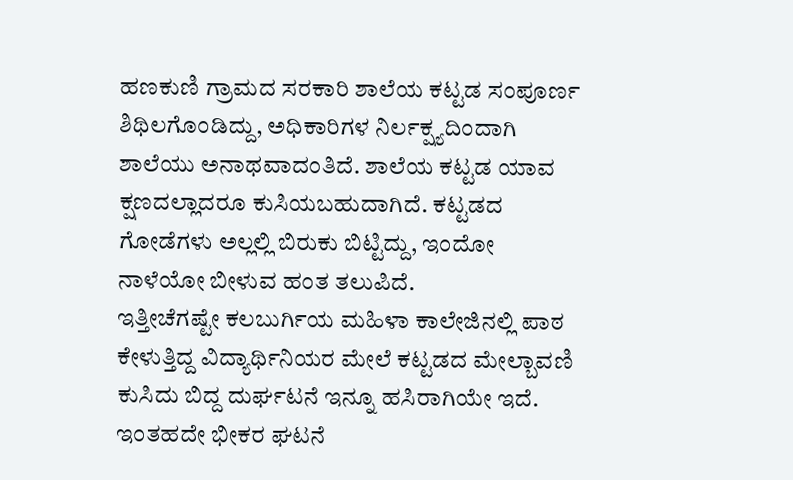ಹಣಕುಣಿ ಗ್ರಾಮದ ಸರಕಾರಿ ಶಾಲೆಯ ಕಟ್ಟಡ ಸಂಪೂರ್ಣ ಶಿಥಿಲಗೊಂಡಿದ್ದು, ಅಧಿಕಾರಿಗಳ ನಿರ್ಲಕ್ಷ್ಯದಿಂದಾಗಿ ಶಾಲೆಯು ಅನಾಥವಾದಂತಿದೆ. ಶಾಲೆಯ ಕಟ್ಟಡ ಯಾವ ಕ್ಷಣದಲ್ಲಾದರೂ ಕುಸಿಯಬಹುದಾಗಿದೆ. ಕಟ್ಟಡದ ಗೋಡೆಗಳು ಅಲ್ಲಲ್ಲಿ ಬಿರುಕು ಬಿಟ್ಟಿದ್ದು, ಇಂದೋ ನಾಳೆಯೋ ಬೀಳುವ ಹಂತ ತಲುಪಿದೆ.
ಇತ್ತೀಚೆಗಷ್ಟೇ ಕಲಬುರ್ಗಿಯ ಮಹಿಳಾ ಕಾಲೇಜಿನಲ್ಲಿ ಪಾಠ ಕೇಳುತ್ತಿದ್ದ ವಿದ್ಯಾರ್ಥಿನಿಯರ ಮೇಲೆ ಕಟ್ಟಡದ ಮೇಲ್ಬಾವಣಿ ಕುಸಿದು ಬಿದ್ದ ದುರ್ಘಟನೆ ಇನ್ನೂ ಹಸಿರಾಗಿಯೇ ಇದೆ. ಇಂತಹದೇ ಭೀಕರ ಘಟನೆ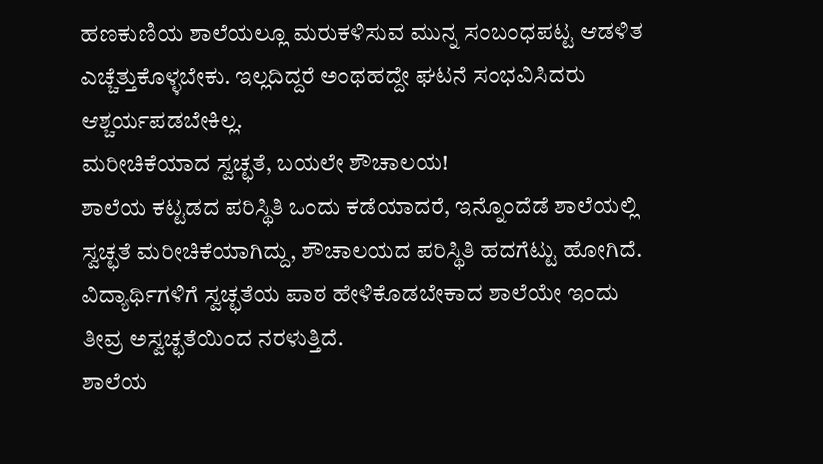ಹಣಕುಣಿಯ ಶಾಲೆಯಲ್ಲೂ ಮರುಕಳಿಸುವ ಮುನ್ನ ಸಂಬಂಧಪಟ್ಟ ಆಡಳಿತ ಎಚ್ಚೆತ್ತುಕೊಳ್ಳಬೇಕು. ಇಲ್ಲದಿದ್ದರೆ ಅಂಥಹದ್ದೇ ಘಟನೆ ಸಂಭವಿಸಿದರು ಆಶ್ಚರ್ಯಪಡಬೇಕಿಲ್ಲ.
ಮರೀಚಿಕೆಯಾದ ಸ್ವಚ್ಛತೆ, ಬಯಲೇ ಶೌಚಾಲಯ!
ಶಾಲೆಯ ಕಟ್ಟಡದ ಪರಿಸ್ಥಿತಿ ಒಂದು ಕಡೆಯಾದರೆ, ಇನ್ನೊಂದೆಡೆ ಶಾಲೆಯಲ್ಲಿ ಸ್ವಚ್ಛತೆ ಮರೀಚಿಕೆಯಾಗಿದ್ದು, ಶೌಚಾಲಯದ ಪರಿಸ್ಥಿತಿ ಹದಗೆಟ್ಟು ಹೋಗಿದೆ. ವಿದ್ಯಾರ್ಥಿಗಳಿಗೆ ಸ್ವಚ್ಛತೆಯ ಪಾಠ ಹೇಳಿಕೊಡಬೇಕಾದ ಶಾಲೆಯೇ ಇಂದು ತೀವ್ರ ಅಸ್ವಚ್ಛತೆಯಿಂದ ನರಳುತ್ತಿದೆ.
ಶಾಲೆಯ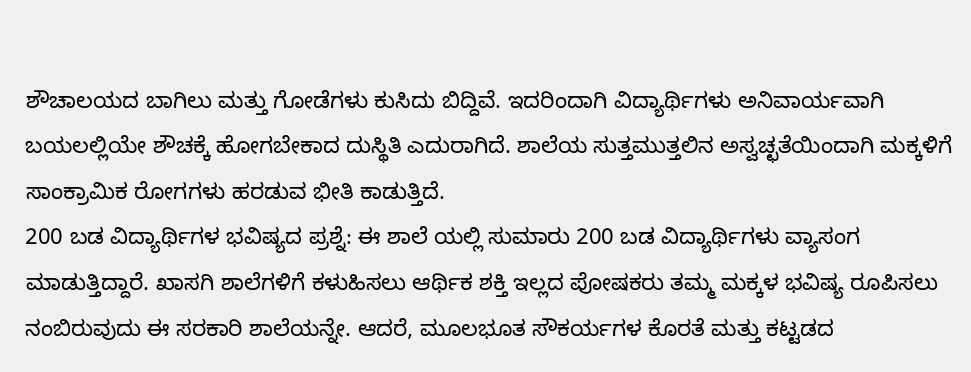ಶೌಚಾಲಯದ ಬಾಗಿಲು ಮತ್ತು ಗೋಡೆಗಳು ಕುಸಿದು ಬಿದ್ದಿವೆ. ಇದರಿಂದಾಗಿ ವಿದ್ಯಾರ್ಥಿಗಳು ಅನಿವಾರ್ಯವಾಗಿ ಬಯಲಲ್ಲಿಯೇ ಶೌಚಕ್ಕೆ ಹೋಗಬೇಕಾದ ದುಸ್ಥಿತಿ ಎದುರಾಗಿದೆ. ಶಾಲೆಯ ಸುತ್ತಮುತ್ತಲಿನ ಅಸ್ವಚ್ಛತೆಯಿಂದಾಗಿ ಮಕ್ಕಳಿಗೆ ಸಾಂಕ್ರಾಮಿಕ ರೋಗಗಳು ಹರಡುವ ಭೀತಿ ಕಾಡುತ್ತಿದೆ.
200 ಬಡ ವಿದ್ಯಾರ್ಥಿಗಳ ಭವಿಷ್ಯದ ಪ್ರಶ್ನೆ: ಈ ಶಾಲೆ ಯಲ್ಲಿ ಸುಮಾರು 200 ಬಡ ವಿದ್ಯಾರ್ಥಿಗಳು ವ್ಯಾಸಂಗ ಮಾಡುತ್ತಿದ್ದಾರೆ. ಖಾಸಗಿ ಶಾಲೆಗಳಿಗೆ ಕಳುಹಿಸಲು ಆರ್ಥಿಕ ಶಕ್ತಿ ಇಲ್ಲದ ಪೋಷಕರು ತಮ್ಮ ಮಕ್ಕಳ ಭವಿಷ್ಯ ರೂಪಿಸಲು ನಂಬಿರುವುದು ಈ ಸರಕಾರಿ ಶಾಲೆಯನ್ನೇ. ಆದರೆ, ಮೂಲಭೂತ ಸೌಕರ್ಯಗಳ ಕೊರತೆ ಮತ್ತು ಕಟ್ಟಡದ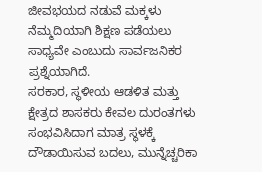ಜೀವಭಯದ ನಡುವೆ ಮಕ್ಕಳು ನೆಮ್ಮದಿಯಾಗಿ ಶಿಕ್ಷಣ ಪಡೆಯಲು ಸಾಧ್ಯವೇ ಎಂಬುದು ಸಾರ್ವಜನಿಕರ ಪ್ರಶ್ನೆಯಾಗಿದೆ.
ಸರಕಾರ, ಸ್ಥಳೀಯ ಆಡಳಿತ ಮತ್ತು ಕ್ಷೇತ್ರದ ಶಾಸಕರು ಕೇವಲ ದುರಂತಗಳು ಸಂಭವಿಸಿದಾಗ ಮಾತ್ರ ಸ್ಥಳಕ್ಕೆ ದೌಡಾಯಿಸುವ ಬದಲು, ಮುನ್ನೆಚ್ಚರಿಕಾ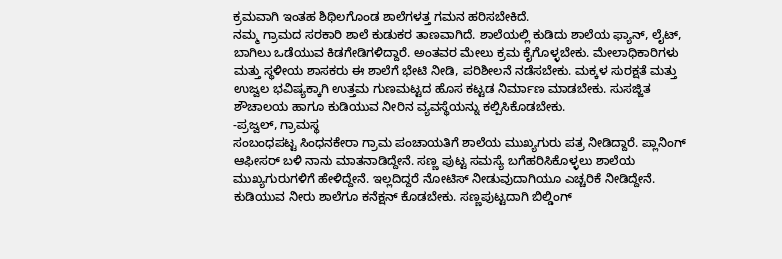ಕ್ರಮವಾಗಿ ಇಂತಹ ಶಿಥಿಲಗೊಂಡ ಶಾಲೆಗಳತ್ತ ಗಮನ ಹರಿಸಬೇಕಿದೆ.
ನಮ್ಮ ಗ್ರಾಮದ ಸರಕಾರಿ ಶಾಲೆ ಕುಡುಕರ ತಾಣವಾಗಿದೆ. ಶಾಲೆಯಲ್ಲಿ ಕುಡಿದು ಶಾಲೆಯ ಫ್ಯಾನ್, ಲೈಟ್, ಬಾಗಿಲು ಒಡೆಯುವ ಕಿಡಗೇಡಿಗಳಿದ್ದಾರೆ. ಅಂತವರ ಮೇಲು ಕ್ರಮ ಕೈಗೊಳ್ಳಬೇಕು. ಮೇಲಾಧಿಕಾರಿಗಳು ಮತ್ತು ಸ್ಥಳೀಯ ಶಾಸಕರು ಈ ಶಾಲೆಗೆ ಭೇಟಿ ನೀಡಿ, ಪರಿಶೀಲನೆ ನಡೆಸಬೇಕು. ಮಕ್ಕಳ ಸುರಕ್ಷತೆ ಮತ್ತು ಉಜ್ವಲ ಭವಿಷ್ಯಕ್ಕಾಗಿ ಉತ್ತಮ ಗುಣಮಟ್ಟದ ಹೊಸ ಕಟ್ಟಡ ನಿರ್ಮಾಣ ಮಾಡಬೇಕು. ಸುಸಜ್ಜಿತ ಶೌಚಾಲಯ ಹಾಗೂ ಕುಡಿಯುವ ನೀರಿನ ವ್ಯವಸ್ಥೆಯನ್ನು ಕಲ್ಪಿಸಿಕೊಡಬೇಕು.
-ಪ್ರಜ್ವಲ್, ಗ್ರಾಮಸ್ಥ
ಸಂಬಂಧಪಟ್ಟ ಸಿಂಧನಕೇರಾ ಗ್ರಾಮ ಪಂಚಾಯತಿಗೆ ಶಾಲೆಯ ಮುಖ್ಯಗುರು ಪತ್ರ ನೀಡಿದ್ದಾರೆ. ಪ್ಲಾನಿಂಗ್ ಆಫೀಸರ್ ಬಳಿ ನಾನು ಮಾತನಾಡಿದ್ದೇನೆ. ಸಣ್ಣ ಪುಟ್ಟ ಸಮಸ್ಯೆ ಬಗೆಹರಿಸಿಕೊಳ್ಳಲು ಶಾಲೆಯ ಮುಖ್ಯಗುರುಗಳಿಗೆ ಹೇಳಿದ್ದೇನೆ. ಇಲ್ಲದಿದ್ದರೆ ನೋಟಿಸ್ ನೀಡುವುದಾಗಿಯೂ ಎಚ್ಚರಿಕೆ ನೀಡಿದ್ದೇನೆ. ಕುಡಿಯುವ ನೀರು ಶಾಲೆಗೂ ಕನೆಕ್ಷನ್ ಕೊಡಬೇಕು. ಸಣ್ಣಪುಟ್ಟದಾಗಿ ಬಿಲ್ಡಿಂಗ್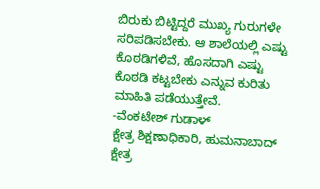ಬಿರುಕು ಬಿಟ್ಟಿದ್ದರೆ ಮುಖ್ಯ ಗುರುಗಳೇ ಸರಿಪಡಿಸಬೇಕು. ಆ ಶಾಲೆಯಲ್ಲಿ ಎಷ್ಟು ಕೊಠಡಿಗಳಿವೆ, ಹೊಸದಾಗಿ ಎಷ್ಟು ಕೊಠಡಿ ಕಟ್ಟಬೇಕು ಎನ್ನುವ ಕುರಿತು ಮಾಹಿತಿ ಪಡೆಯುತ್ತೇವೆ.
-ವೆಂಕಟೇಶ್ ಗುಡಾಳ್
ಕ್ಷೇತ್ರ ಶಿಕ್ಷಣಾಧಿಕಾರಿ, ಹುಮನಾಬಾದ್ ಕ್ಷೇತ್ರ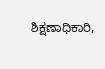ಶಿಕ್ಷಣಾಧಿಕಾರಿ,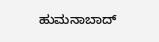ಹುಮನಾಬಾದ್